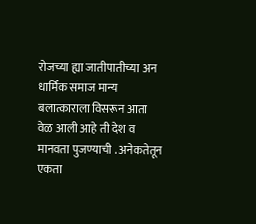रोजच्या ह्या जातीपातीच्या अन धार्मिक समाज मान्य बलात्काराला विसरून आता वेळ आली आहे ती देश व मानवता पुजण्याची . अनेकतेतून एकता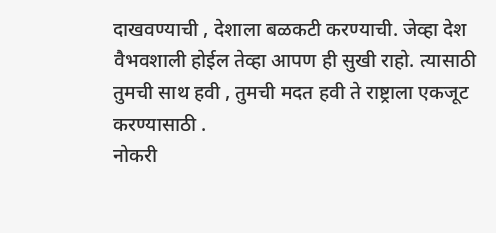दाखवण्याची , देशाला बळकटी करण्याची. जेव्हा देश वैभवशाली होईल तेव्हा आपण ही सुखी राहो. त्यासाठी तुमची साथ हवी , तुमची मदत हवी ते राष्ट्राला एकजूट करण्यासाठी .
नोकरी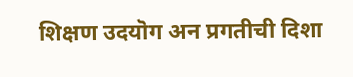शिक्षण उदयॊग अन प्रगतीची दिशा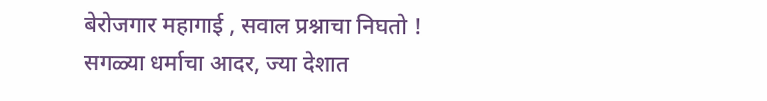बेरोजगार महागाई , सवाल प्रश्नाचा निघतो !
सगळ्या धर्माचा आदर, ज्या देशात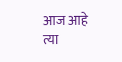आज आहे
त्या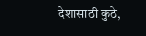देशासाठी कुठे,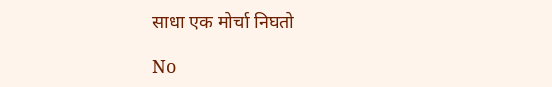साधा एक मोर्चा निघतो

No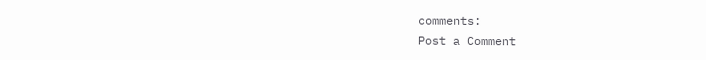comments:
Post a Comment